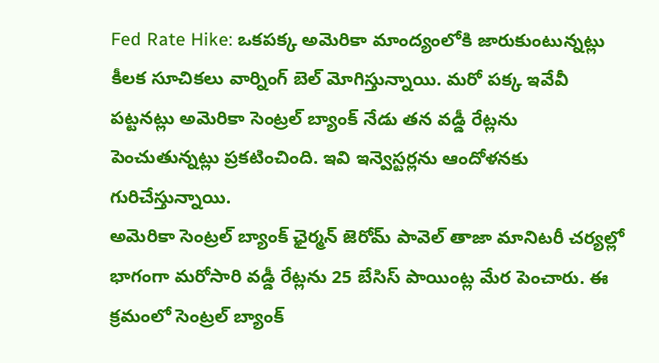Fed Rate Hike: ఒకపక్క అమెరికా మాంద్యంలోకి జారుకుంటున్నట్లు కీలక సూచికలు వార్నింగ్ బెల్ మోగిస్తున్నాయి. మరో పక్క ఇవేవీ పట్టనట్లు అమెరికా సెంట్రల్ బ్యాంక్ నేడు తన వడ్డీ రేట్లను పెంచుతున్నట్లు ప్రకటించింది. ఇవి ఇన్వెస్టర్లను ఆందోళనకు గురిచేస్తున్నాయి.
అమెరికా సెంట్రల్ బ్యాంక్ ఛైర్మన్ జెరోమ్ పావెల్ తాజా మానిటరీ చర్యల్లో భాగంగా మరోసారి వడ్డీ రేట్లను 25 బేసిస్ పాయింట్ల మేర పెంచారు. ఈ క్రమంలో సెంట్రల్ బ్యాంక్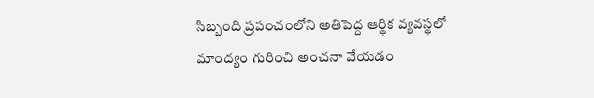సిబ్బంది ప్రపంచంలోని అతిపెద్ద ఆర్థిక వ్యవస్థలో మాంద్యం గురించి అంచనా వేయడం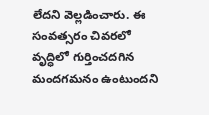లేదని వెల్లడించారు. ఈ సంవత్సరం చివరలో వృద్ధిలో గుర్తించదగిన మందగమనం ఉంటుందని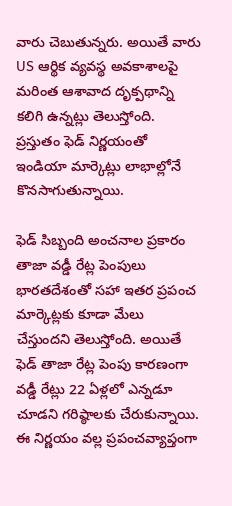వారు చెబుతున్నరు. అయితే వారు US ఆర్థిక వ్యవస్థ అవకాశాలపై మరింత ఆశావాద దృక్పథాన్ని కలిగి ఉన్నట్లు తెలుస్తోంది. ప్రస్తుతం ఫెడ్ నిర్ణయంతో ఇండియా మార్కెట్లు లాభాల్లోనే కొనసాగుతున్నాయి.

ఫెడ్ సిబ్బంది అంచనాల ప్రకారం తాజా వడ్డీ రేట్ల పెంపులు భారతదేశంతో సహా ఇతర ప్రపంచ మార్కెట్లకు కూడా మేలు చేస్తుందని తెలుస్తోంది. అయితే ఫెడ్ తాజా రేట్ల పెంపు కారణంగా వడ్డీ రేట్లు 22 ఏళ్లలో ఎన్నడూ చూడని గరిష్ఠాలకు చేరుకున్నాయి. ఈ నిర్ణయం వల్ల ప్రపంచవ్యాప్తంగా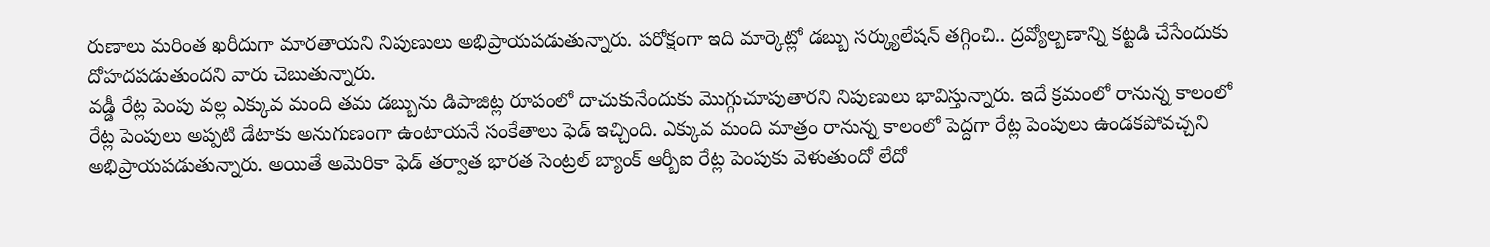రుణాలు మరింత ఖరీదుగా మారతాయని నిపుణులు అభిప్రాయపడుతున్నారు. పరోక్షంగా ఇది మార్కెట్లో డబ్బు సర్క్యులేషన్ తగ్గించి.. ద్రవ్యోల్బణాన్ని కట్టడి చేసేందుకు దోహదపడుతుందని వారు చెబుతున్నారు.
వడ్డీ రేట్ల పెంపు వల్ల ఎక్కువ మంది తమ డబ్బును డిపాజిట్ల రూపంలో దాచుకునేందుకు మెుగ్గుచూపుతారని నిపుణులు భావిస్తున్నారు. ఇదే క్రమంలో రానున్న కాలంలో రేట్ల పెంపులు అప్పటి డేటాకు అనుగుణంగా ఉంటాయనే సంకేతాలు ఫెడ్ ఇచ్చింది. ఎక్కువ మంది మాత్రం రానున్న కాలంలో పెద్దగా రేట్ల పెంపులు ఉండకపోవచ్చని అభిప్రాయపడుతున్నారు. అయితే అమెరికా ఫెడ్ తర్వాత భారత సెంట్రల్ బ్యాంక్ ఆర్బీఐ రేట్ల పెంపుకు వెళుతుందో లేదో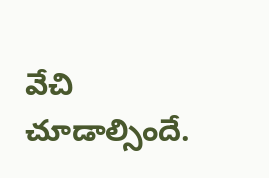వేచి చూడాల్సిందే.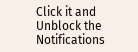Click it and Unblock the Notifications